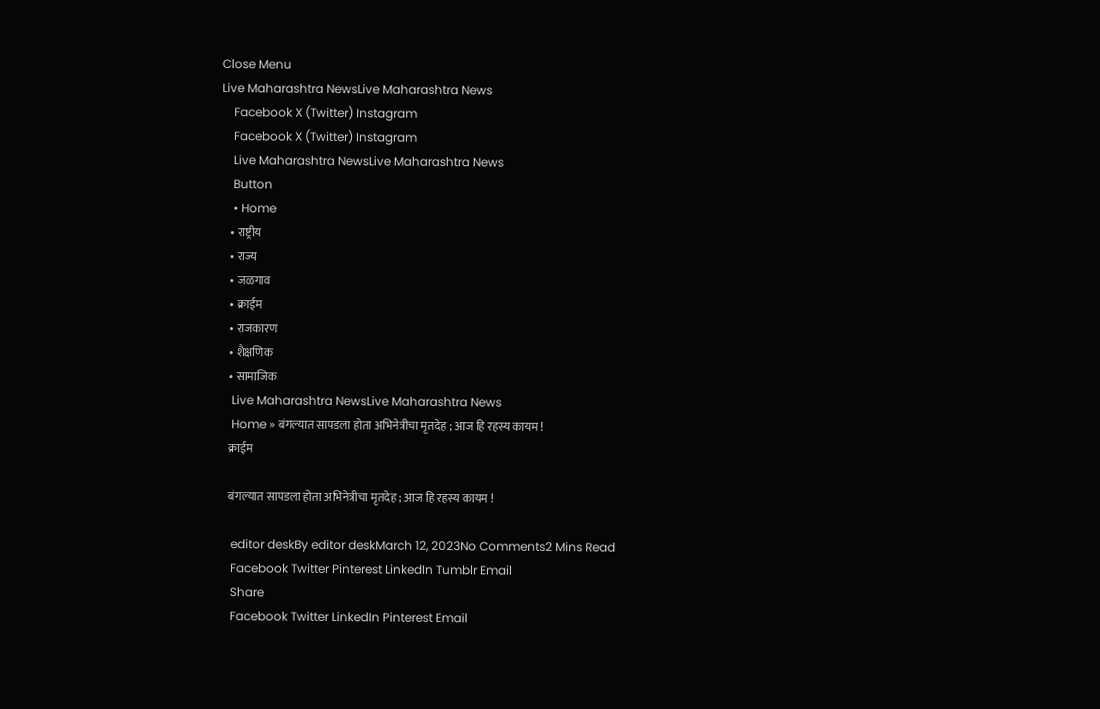Close Menu
Live Maharashtra NewsLive Maharashtra News
    Facebook X (Twitter) Instagram
    Facebook X (Twitter) Instagram
    Live Maharashtra NewsLive Maharashtra News
    Button
    • Home
    • राष्ट्रीय
    • राज्य
    • जळगाव
    • क्राईम
    • राजकारण
    • शैक्षणिक
    • सामाजिक
    Live Maharashtra NewsLive Maharashtra News
    Home » बंगल्यात सापडला होता अभिनेत्रीचा मृतदेह ; आज हि रहस्य कायम !
    क्राईम

    बंगल्यात सापडला होता अभिनेत्रीचा मृतदेह ; आज हि रहस्य कायम !

    editor deskBy editor deskMarch 12, 2023No Comments2 Mins Read
    Facebook Twitter Pinterest LinkedIn Tumblr Email
    Share
    Facebook Twitter LinkedIn Pinterest Email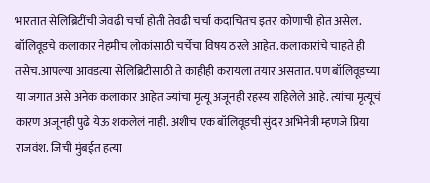भारतात सेलिब्रिटींची जेवढी चर्चा होती तेवढी चर्चा कदाचितच इतर कोणाची होत असेल. बॉलिवूडचे कलाकार नेहमीच लोकांसाठी चर्चेचा विषय ठरले आहेत. कलाकारांचे चाहते ही तसेच.आपल्या आवडत्या सेलिब्रिटीसाठी ते काहीही करायला तयार असतात. पण बॉलिवूडच्या या जगात असे अनेक कलाकार आहेत ज्यांचा मृत्यू अजूनही रहस्य राहिलेले आहे. त्यांचा मृत्यूचं कारण अजूनही पुढे येऊ शकलेलं नाही. अशीच एक बॉलिवूडची सुंदर अभिनेत्री म्हणजे प्रिया राजवंश. जिची मुंबईत हत्या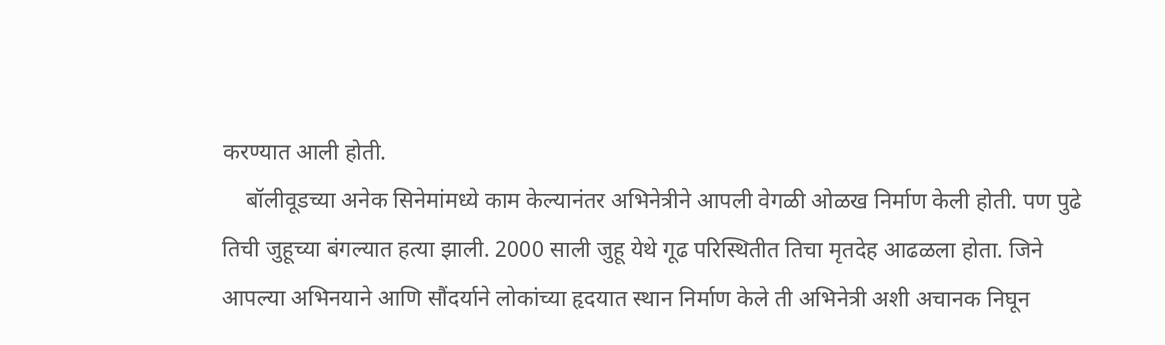करण्यात आली होती.
    बॉलीवूडच्या अनेक सिनेमांमध्ये काम केल्यानंतर अभिनेत्रीने आपली वेगळी ओळख निर्माण केली होती. पण पुढे तिची जुहूच्या बंगल्यात हत्या झाली. 2000 साली जुहू येथे गूढ परिस्थितीत तिचा मृतदेह आढळला होता. जिने आपल्या अभिनयाने आणि सौंदर्याने लोकांच्या हृदयात स्थान निर्माण केले ती अभिनेत्री अशी अचानक निघून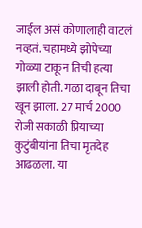जाईल असं कोणालाही वाटलं नव्हतं. चहामध्ये झोपेच्या गोळ्या टाकून तिची हत्या झाली होती. गळा दाबून तिचा खून झाला. 27 मार्च 2000 रोजी सकाळी प्रियाच्या कुटुंबीयांना तिचा मृतदेह आढळला. या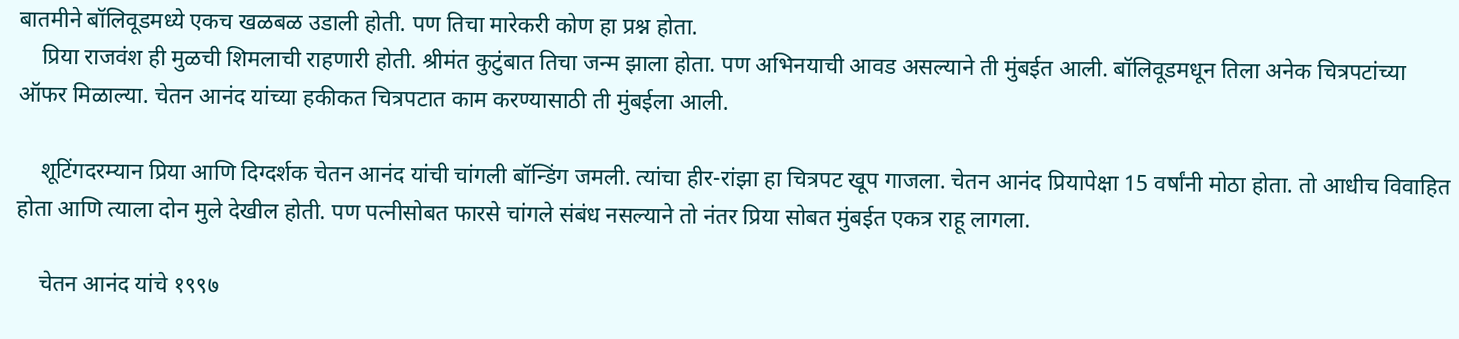बातमीने बॉलिवूडमध्ये एकच खळबळ उडाली होती. पण तिचा मारेकरी कोण हा प्रश्न होता.
    प्रिया राजवंश ही मुळची शिमलाची राहणारी होती. श्रीमंत कुटुंबात तिचा जन्म झाला होता. पण अभिनयाची आवड असल्याने ती मुंबईत आली. बॉलिवूडमधून तिला अनेक चित्रपटांच्या ऑफर मिळाल्या. चेतन आनंद यांच्या हकीकत चित्रपटात काम करण्यासाठी ती मुंबईला आली.

    शूटिंगदरम्यान प्रिया आणि दिग्दर्शक चेतन आनंद यांची चांगली बॉन्डिंग जमली. त्यांचा हीर-रांझा हा चित्रपट खूप गाजला. चेतन आनंद प्रियापेक्षा 15 वर्षांनी मोठा होता. तो आधीच विवाहित होता आणि त्याला दोन मुले देखील होती. पण पत्नीसोबत फारसे चांगले संबंध नसल्याने तो नंतर प्रिया सोबत मुंबईत एकत्र राहू लागला.

    चेतन आनंद यांचे १९९७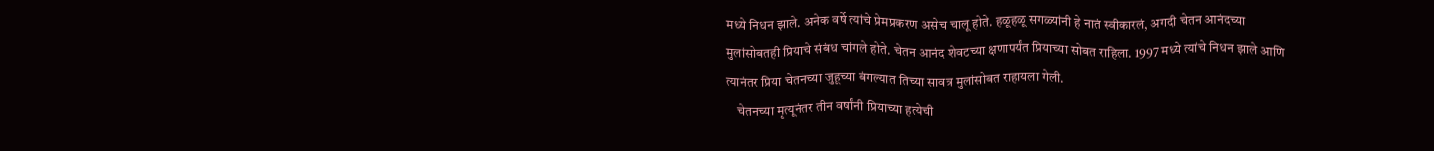मध्ये निधन झाले. अनेक वर्षे त्यांचे प्रेमप्रकरण असेच चालू होते. हळूहळू सगळ्यांनी हे नातं स्वीकारलं, अगदी चेतन आनंदच्या मुलांसोबतही प्रियाचे संबंध चांगले होते. चेतन आनंद शेवटच्या क्षणापर्यंत प्रियाच्या सोबत राहिला. 1997 मध्ये त्यांचे निधन झाले आणि त्यानंतर प्रिया चेतनच्या जुहूच्या बंगल्यात तिच्या सावत्र मुलांसोबत राहायला गेली.
    चेतनच्या मृत्यूनंतर तीन वर्षांनी प्रियाच्या हत्येची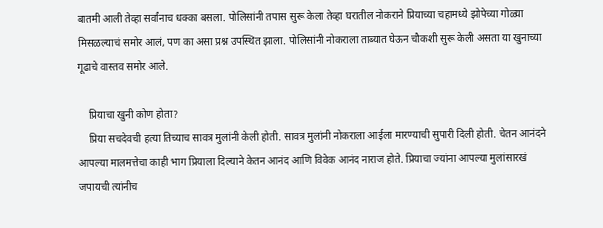बातमी आली तेव्हा सर्वांनाच धक्का बसला. पोलिसांनी तपास सुरू केला तेव्हा घरातील नोकराने प्रियाच्या चहामध्ये झोपेच्या गोळ्या मिसळल्याचं समोर आलं, पण का असा प्रश्न उपस्थित झाला. पोलिसांनी नोकराला ताब्यात घेऊन चौकशी सुरू केली असता या खुनाच्या गूढाचे वास्तव समोर आले.

    प्रियाचा खुनी कोण होता?
    प्रिया सचदेवची हत्या तिच्याच सावत्र मुलांनी केली होती. सावत्र मुलांनी नोकराला आईला मारण्याची सुपारी दिली होती. चेतन आनंदने आपल्या मालमत्तेचा काही भाग प्रियाला दिल्याने केतन आनंद आणि विवेक आनंद नाराज होते. प्रियाचा ज्यांना आपल्या मुलांसारखं जपायची त्यांनीच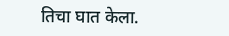तिचा घात केला.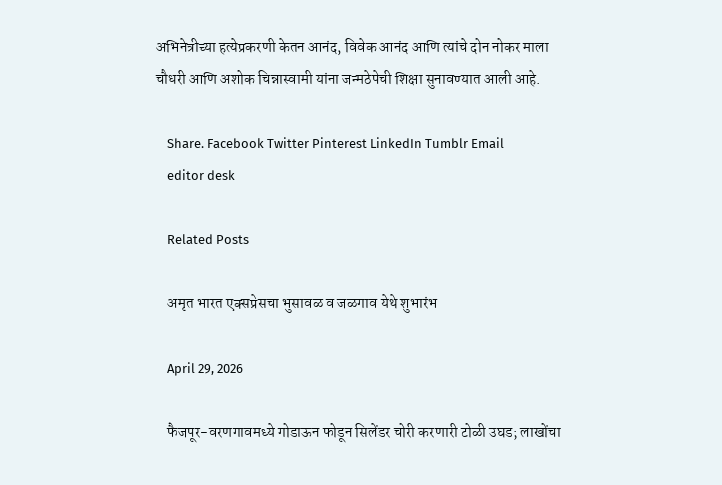अभिनेत्रीच्या हत्येप्रकरणी केतन आनंद, विवेक आनंद आणि त्यांचे दोन नोकर माला चौधरी आणि अशोक चिन्नास्वामी यांना जन्मठेपेची शिक्षा सुनावण्यात आली आहे.

    Share. Facebook Twitter Pinterest LinkedIn Tumblr Email
    editor desk

    Related Posts

    अमृत भारत एक्सप्रेसचा भुसावळ व जळगाव येथे शुभारंभ

    April 29, 2026

    फैजपूर-वरणगावमध्ये गोडाऊन फोडून सिलेंडर चोरी करणारी टोळी उघड; लाखोंचा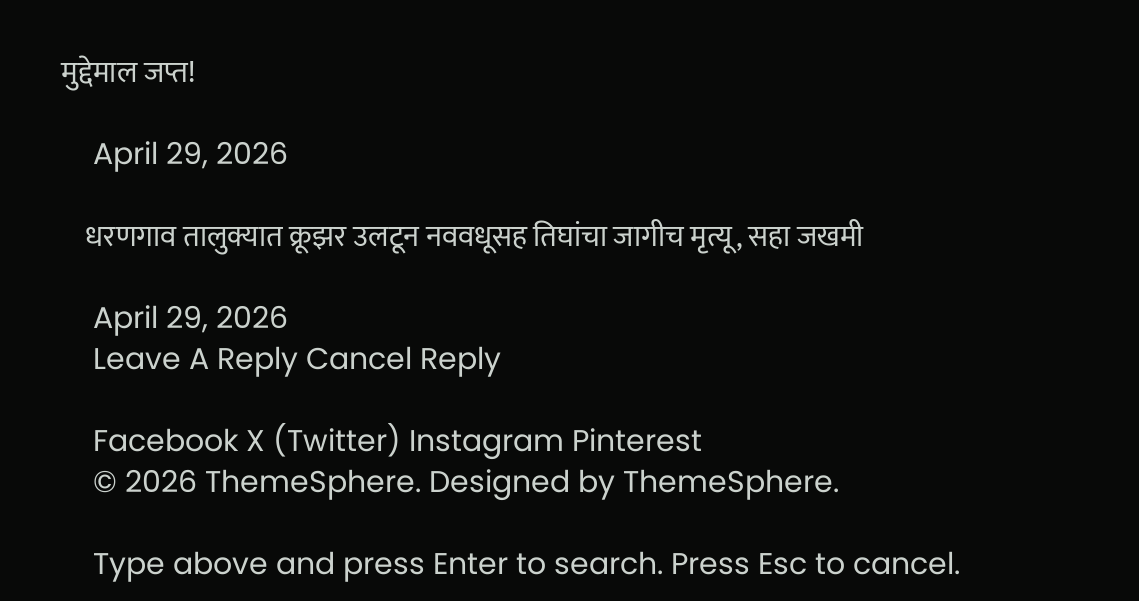मुद्देमाल जप्त!

    April 29, 2026

    धरणगाव तालुक्यात क्रूझर उलटून नववधूसह तिघांचा जागीच मृत्यू, सहा जखमी

    April 29, 2026
    Leave A Reply Cancel Reply

    Facebook X (Twitter) Instagram Pinterest
    © 2026 ThemeSphere. Designed by ThemeSphere.

    Type above and press Enter to search. Press Esc to cancel.